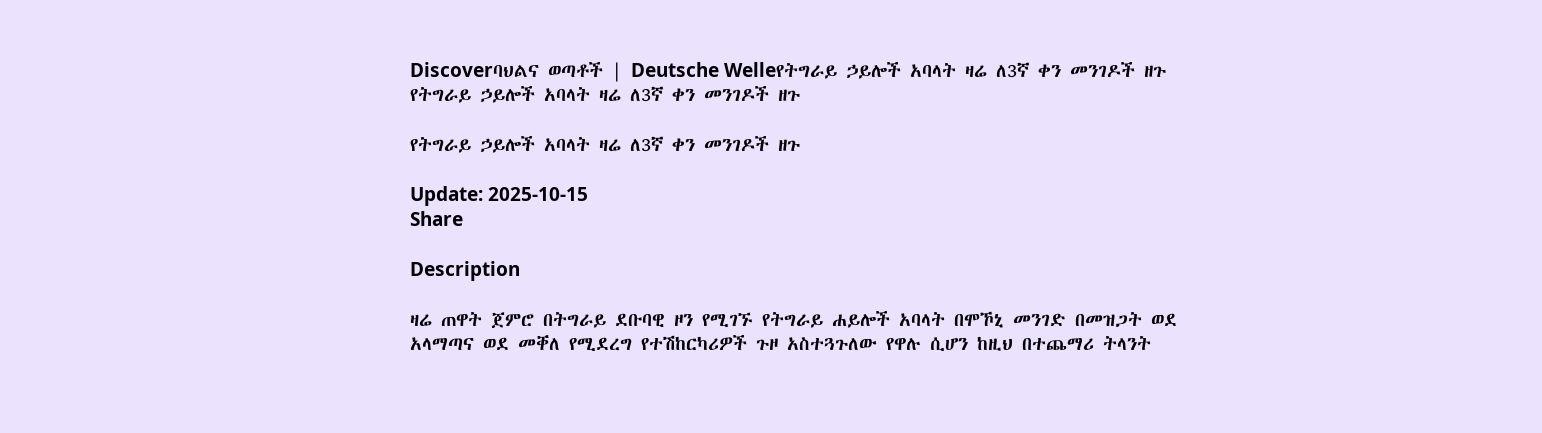Discoverባህልና ወጣቶች | Deutsche Welleየትግራይ ኃይሎች አባላት ዛሬ ለ3ኛ ቀን መንገዶች ዘጉ
የትግራይ ኃይሎች አባላት ዛሬ ለ3ኛ ቀን መንገዶች ዘጉ

የትግራይ ኃይሎች አባላት ዛሬ ለ3ኛ ቀን መንገዶች ዘጉ

Update: 2025-10-15
Share

Description

ዛሬ ጠዋት ጀምሮ በትግራይ ደቡባዊ ዞን የሚገኙ የትግራይ ሐይሎች አባላት በሞኾኒ መንገድ በመዝጋት ወደ አላማጣና ወደ መቐለ የሚደረግ የተሽከርካሪዎች ጉዞ አስተጓጉለው የዋሉ ሲሆን ከዚህ በተጨማሪ ትላንት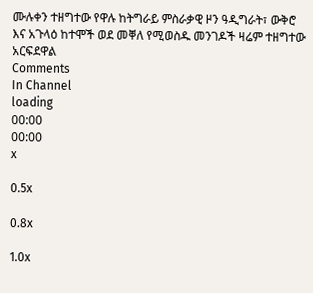ሙሉቀን ተዘግተው የዋሉ ከትግራይ ምስራቃዊ ዞን ዓዲግራት፣ ውቅሮ እና አጉላዕ ከተሞች ወደ መቐለ የሚወስዱ መንገዶች ዛሬም ተዘግተው አርፍደዋል
Comments
In Channel
loading
00:00
00:00
x

0.5x

0.8x

1.0x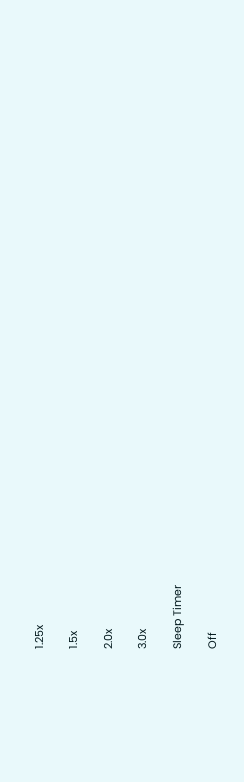1.25x

1.5x

2.0x

3.0x

Sleep Timer

Off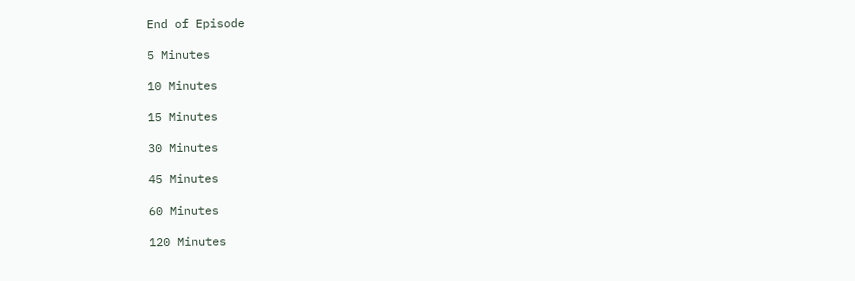End of Episode

5 Minutes

10 Minutes

15 Minutes

30 Minutes

45 Minutes

60 Minutes

120 Minutes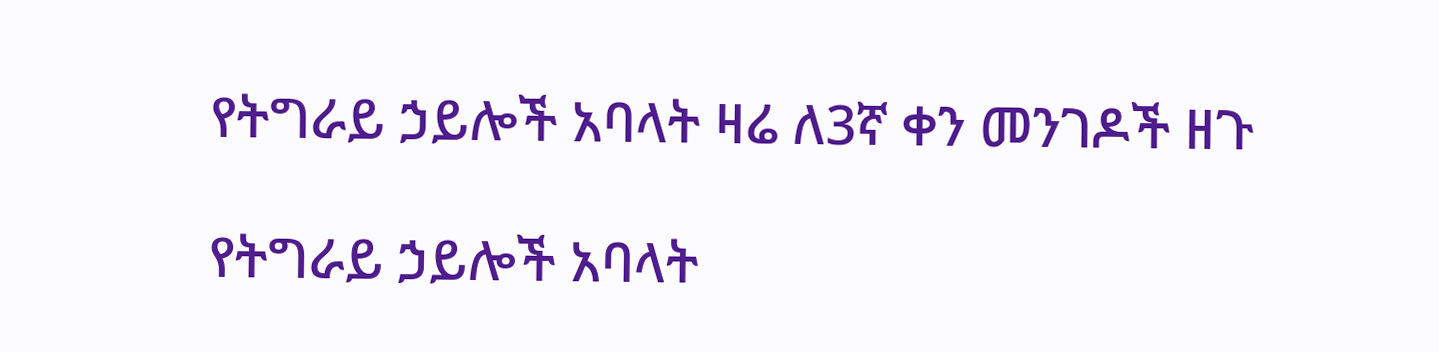የትግራይ ኃይሎች አባላት ዛሬ ለ3ኛ ቀን መንገዶች ዘጉ

የትግራይ ኃይሎች አባላት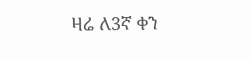ዛሬ ለ3ኛ ቀን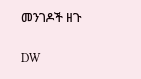መንገዶች ዘጉ

DW